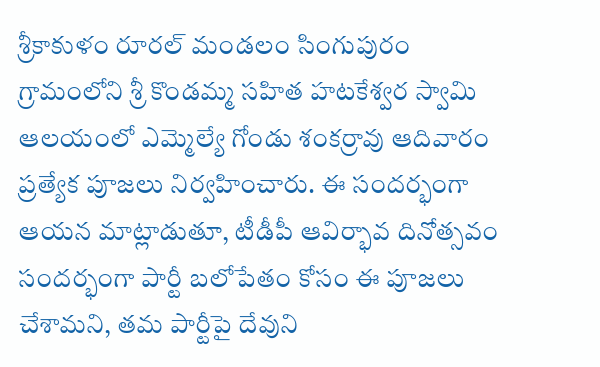శ్రీకాకుళం రూరల్ మండలం సింగుపురం గ్రామంలోని శ్రీ కొండమ్మ సహిత హటకేశ్వర స్వామి ఆలయంలో ఎమ్మెల్యే గోండు శంకర్రావు ఆదివారం ప్రత్యేక పూజలు నిర్వహించారు. ఈ సందర్భంగా ఆయన మాట్లాడుతూ, టీడీపీ ఆవిర్భావ దినోత్సవం సందర్భంగా పార్టీ బలోపేతం కోసం ఈ పూజలు చేశామని, తమ పార్టీపై దేవుని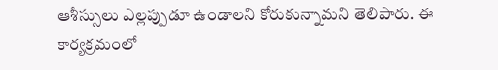ఆశీస్సులు ఎల్లప్పుడూ ఉండాలని కోరుకున్నామని తెలిపారు. ఈ కార్యక్రమంలో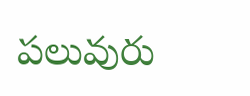పలువురు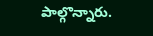పాల్గొన్నారు.